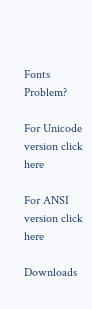Fonts Problem?

For Unicode version click here

For ANSI version click here

Downloads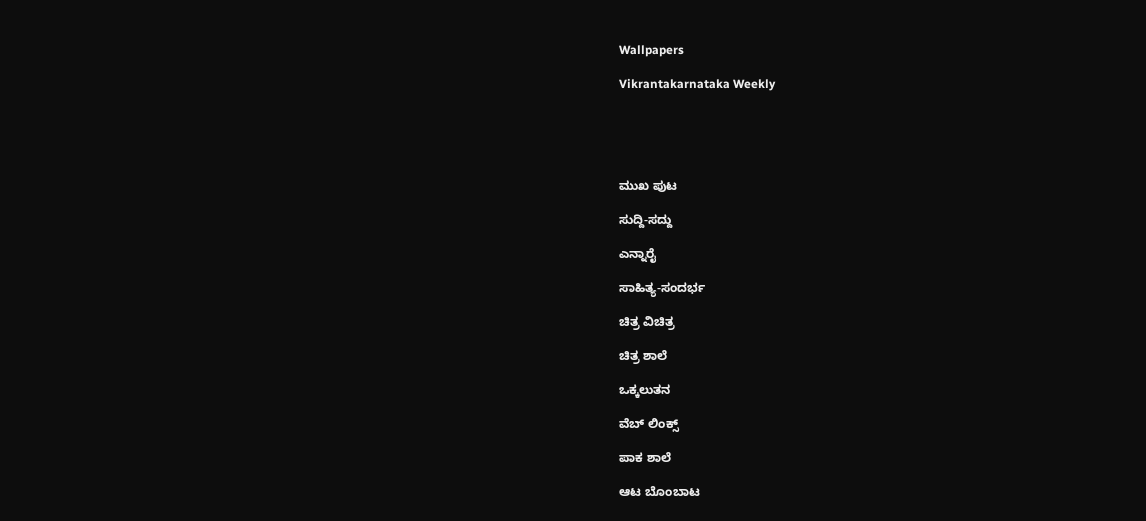Wallpapers

Vikrantakarnataka Weekly





ಮುಖ ಪುಟ

ಸುದ್ದಿ-ಸದ್ದು

ಎನ್ನಾರೈ

ಸಾಹಿತ್ಯ-ಸಂದರ್ಭ

ಚಿತ್ರ ವಿಚಿತ್ರ

ಚಿತ್ರ ಶಾಲೆ

ಒಕ್ಕಲುತನ

ವೆಬ್ ಲಿಂಕ್ಸ್

ಪಾಕ ಶಾಲೆ

ಆಟ ಬೊಂಬಾಟ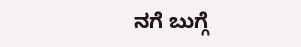ನಗೆ ಬುಗ್ಗೆ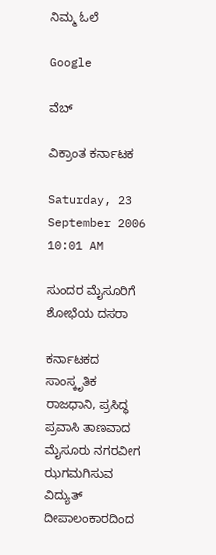ನಿಮ್ಮ ಓಲೆ

Google

ವೆಬ್

ವಿಕ್ರಾಂತ ಕರ್ನಾಟಕ

Saturday, 23 September 2006 10:01 AM

ಸುಂದರ ಮೈಸೂರಿಗೆ ಶೋಭೆಯ ದಸರಾ

ಕರ್ನಾಟಕದ ಸಾಂಸ್ಕೃತಿಕ ರಾಜಧಾನಿ, ಪ್ರಸಿದ್ಧ ಪ್ರವಾಸಿ ತಾಣವಾದ ಮೈಸೂರು ನಗರವೀಗ ಝಗಮಗಿಸುವ ವಿದ್ಯುತ್ ದೀಪಾಲಂಕಾರದಿಂದ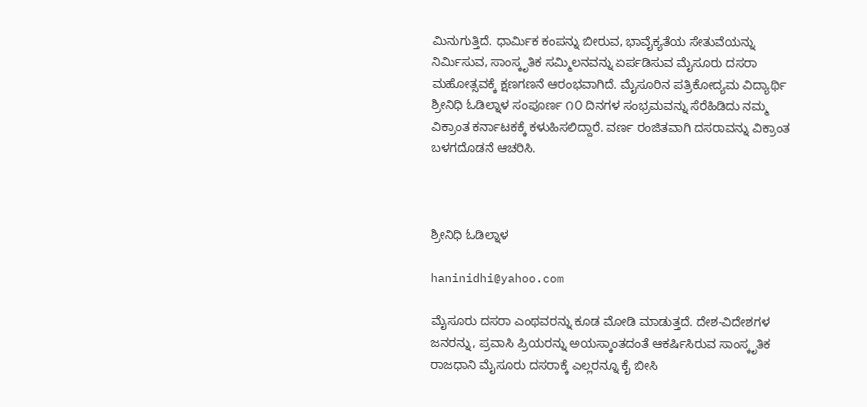ಮಿನುಗುತ್ತಿದೆ. ಧಾರ್ಮಿಕ ಕಂಪನ್ನು ಬೀರುವ, ಭಾವೈಕ್ಯತೆಯ ಸೇತುವೆಯನ್ನು ನಿರ್ಮಿಸುವ, ಸಾಂಸ್ಕೃತಿಕ ಸಮ್ಮಿಲನವನ್ನು ಏರ್ಪಡಿಸುವ ಮೈಸೂರು ದಸರಾ ಮಹೋತ್ಸವಕ್ಕೆ ಕ್ಷಣಗಣನೆ ಆರಂಭವಾಗಿದೆ. ಮೈಸೂರಿನ ಪತ್ರಿಕೋದ್ಯಮ ವಿದ್ಯಾರ್ಥಿ ಶ್ರೀನಿಧಿ ಓಡಿಲ್ನಾಳ ಸಂಪೂರ್ಣ ೧೦ ದಿನಗಳ ಸಂಭ್ರಮವನ್ನು ಸೆರೆಹಿಡಿದು ನಮ್ಮ ವಿಕ್ರಾಂತ ಕರ್ನಾಟಕಕ್ಕೆ ಕಳುಹಿಸಲಿದ್ದಾರೆ. ವರ್ಣ ರಂಜಿತವಾಗಿ ದಸರಾವನ್ನು ವಿಕ್ರಾಂತ ಬಳಗದೊಡನೆ ಆಚರಿಸಿ.



ಶ್ರೀನಿಧಿ ಓಡಿಲ್ನಾಳ

haninidhi@yahoo.com

ಮೈಸೂರು ದಸರಾ ಎಂಥವರನ್ನು ಕೂಡ ಮೋಡಿ ಮಾಡುತ್ತದೆ. ದೇಶ-ವಿದೇಶಗಳ ಜನರನ್ನು, ಪ್ರವಾಸಿ ಪ್ರಿಯರನ್ನು ಅಯಸ್ಕಾಂತದಂತೆ ಆಕರ್ಷಿಸಿರುವ ಸಾಂಸ್ಕೃತಿಕ ರಾಜಧಾನಿ ಮೈಸೂರು ದಸರಾಕ್ಕೆ ಎಲ್ಲರನ್ನೂ ಕೈ ಬೀಸಿ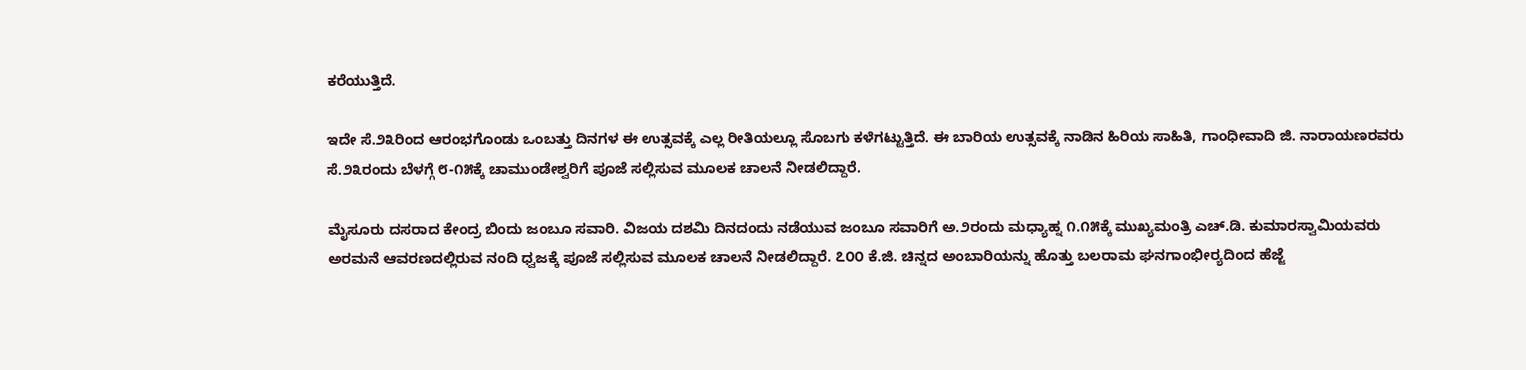ಕರೆಯುತ್ತಿದೆ.

ಇದೇ ಸೆ.೨೩ರಿಂದ ಆರಂಭಗೊಂಡು ಒಂಬತ್ತು ದಿನಗಳ ಈ ಉತ್ಸವಕ್ಕೆ ಎಲ್ಲ ರೀತಿಯಲ್ಲೂ ಸೊಬಗು ಕಳೆಗಟ್ಟುತ್ತಿದೆ. ಈ ಬಾರಿಯ ಉತ್ಸವಕ್ಕೆ ನಾಡಿನ ಹಿರಿಯ ಸಾಹಿತಿ, ಗಾಂಧೀವಾದಿ ಜಿ. ನಾರಾಯಣರವರು ಸೆ.೨೩ರಂದು ಬೆಳಗ್ಗೆ ೮-೧೫ಕ್ಕೆ ಚಾಮುಂಡೇಶ್ವರಿಗೆ ಪೂಜೆ ಸಲ್ಲಿಸುವ ಮೂಲಕ ಚಾಲನೆ ನೀಡಲಿದ್ದಾರೆ.

ಮೈಸೂರು ದಸರಾದ ಕೇಂದ್ರ ಬಿಂದು ಜಂಬೂ ಸವಾರಿ. ವಿಜಯ ದಶಮಿ ದಿನದಂದು ನಡೆಯುವ ಜಂಬೂ ಸವಾರಿಗೆ ಅ.೨ರಂದು ಮಧ್ಯಾಹ್ನ ೧.೧೫ಕ್ಕೆ ಮುಖ್ಯಮಂತ್ರಿ ಎಚ್.ಡಿ. ಕುಮಾರಸ್ವಾಮಿಯವರು ಅರಮನೆ ಆವರಣದಲ್ಲಿರುವ ನಂದಿ ಧ್ವಜಕ್ಕೆ ಪೂಜೆ ಸಲ್ಲಿಸುವ ಮೂಲಕ ಚಾಲನೆ ನೀಡಲಿದ್ದಾರೆ. ೭೦೦ ಕೆ.ಜಿ. ಚಿನ್ನದ ಅಂಬಾರಿಯನ್ನು ಹೊತ್ತು ಬಲರಾಮ ಘನಗಾಂಭೀರ್‍ಯದಿಂದ ಹೆಜ್ಜೆ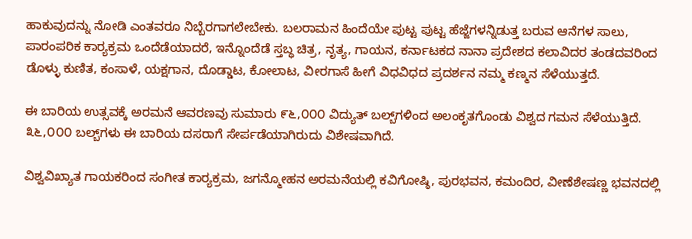ಹಾಕುವುದನ್ನು ನೋಡಿ ಎಂತವರೂ ನಿಬ್ಬೆರಗಾಗಲೇಬೇಕು. ಬಲರಾಮನ ಹಿಂದೆಯೇ ಪುಟ್ಟ ಪುಟ್ಟ ಹೆಜ್ಜೆಗಳನ್ನಿಡುತ್ತ ಬರುವ ಆನೆಗಳ ಸಾಲು, ಪಾರಂಪರಿಕ ಕಾರ್‍ಯಕ್ರಮ ಒಂದೆಡೆಯಾದರೆ, ಇನ್ನೊಂದೆಡೆ ಸ್ತಬ್ಧ ಚಿತ್ರ, ನೃತ್ಯ, ಗಾಯನ, ಕರ್ನಾಟಕದ ನಾನಾ ಪ್ರದೇಶದ ಕಲಾವಿದರ ತಂಡದವರಿಂದ ಡೊಳ್ಳು ಕುಣಿತ, ಕಂಸಾಳೆ, ಯಕ್ಷಗಾನ, ದೊಡ್ಡಾಟ, ಕೋಲಾಟ, ವೀರಗಾಸೆ ಹೀಗೆ ವಿಧವಿಧದ ಪ್ರದರ್ಶನ ನಮ್ಮ ಕಣ್ಮನ ಸೆಳೆಯುತ್ತದೆ.

ಈ ಬಾರಿಯ ಉತ್ಸವಕ್ಕೆ ಅರಮನೆ ಆವರಣವು ಸುಮಾರು ೯೬,೦೦೦ ವಿದ್ಯುತ್ ಬಲ್ಬ್‌ಗಳಿಂದ ಅಲಂಕೃತಗೊಂಡು ವಿಶ್ವದ ಗಮನ ಸೆಳೆಯುತ್ತಿದೆ. ೩೬,೦೦೦ ಬಲ್ಬ್‌ಗಳು ಈ ಬಾರಿಯ ದಸರಾಗೆ ಸೇರ್ಪಡೆಯಾಗಿರುದು ವಿಶೇಷವಾಗಿದೆ.

ವಿಶ್ವವಿಖ್ಯಾತ ಗಾಯಕರಿಂದ ಸಂಗೀತ ಕಾರ್‍ಯಕ್ರಮ, ಜಗನ್ಮೋಹನ ಅರಮನೆಯಲ್ಲಿ ಕವಿಗೋಷ್ಠಿ, ಪುರಭವನ, ಕಮಂದಿರ, ವೀಣೆಶೇಷಣ್ಣ ಭವನದಲ್ಲಿ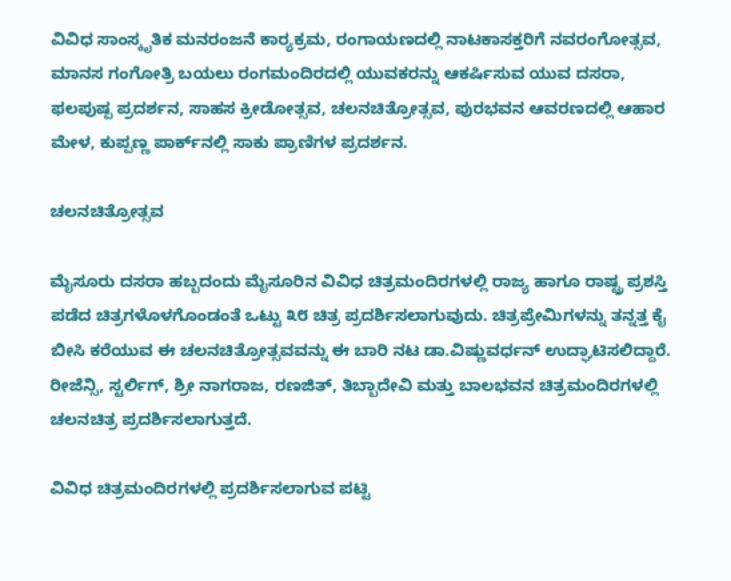ವಿವಿಧ ಸಾಂಸ್ಕೃತಿಕ ಮನರಂಜನೆ ಕಾರ್‍ಯಕ್ರಮ, ರಂಗಾಯಣದಲ್ಲಿ ನಾಟಕಾಸಕ್ತರಿಗೆ ನವರಂಗೋತ್ಸವ, ಮಾನಸ ಗಂಗೋತ್ರಿ ಬಯಲು ರಂಗಮಂದಿರದಲ್ಲಿ ಯುವಕರನ್ನು ಆಕರ್ಷಿಸುವ ಯುವ ದಸರಾ, ಫಲಪುಷ್ಪ ಪ್ರದರ್ಶನ, ಸಾಹಸ ಕ್ರೀಡೋತ್ಸವ, ಚಲನಚಿತ್ರೋತ್ಸವ, ಪುರಭವನ ಆವರಣದಲ್ಲಿ ಆಹಾರ ಮೇಳ, ಕುಪ್ಪಣ್ಣ ಪಾರ್ಕ್‌ನಲ್ಲಿ ಸಾಕು ಪ್ರಾಣಿಗಳ ಪ್ರದರ್ಶನ.

ಚಲನಚಿತ್ರೋತ್ಸವ

ಮೈಸೂರು ದಸರಾ ಹಬ್ಬದಂದು ಮೈಸೂರಿನ ವಿವಿಧ ಚಿತ್ರಮಂದಿರಗಳಲ್ಲಿ ರಾಜ್ಯ ಹಾಗೂ ರಾಷ್ಟ್ರ ಪ್ರಶಸ್ತಿ ಪಡೆದ ಚಿತ್ರಗಳೊಳಗೊಂಡಂತೆ ಒಟ್ಟು ೩೮ ಚಿತ್ರ ಪ್ರದರ್ಶಿಸಲಾಗುವುದು. ಚಿತ್ರಪ್ರೇಮಿಗಳನ್ನು ತನ್ನತ್ತ ಕೈ ಬೀಸಿ ಕರೆಯುವ ಈ ಚಲನಚಿತ್ರೋತ್ಸವವನ್ನು ಈ ಬಾರಿ ನಟ ಡಾ.ವಿಷ್ಣುವರ್ಧನ್ ಉದ್ಘಾಟಿಸಲಿದ್ದಾರೆ. ರೀಜೆನ್ಸಿ, ಸ್ಟರ್ಲಿಗ್, ಶ್ರೀ ನಾಗರಾಜ, ರಣಜಿತ್, ತಿಬ್ಬಾದೇವಿ ಮತ್ತು ಬಾಲಭವನ ಚಿತ್ರಮಂದಿರಗಳಲ್ಲಿ ಚಲನಚಿತ್ರ ಪ್ರದರ್ಶಿಸಲಾಗುತ್ತದೆ.

ವಿವಿಧ ಚಿತ್ರಮಂದಿರಗಳಲ್ಲಿ ಪ್ರದರ್ಶಿಸಲಾಗುವ ಪಟ್ಟಿ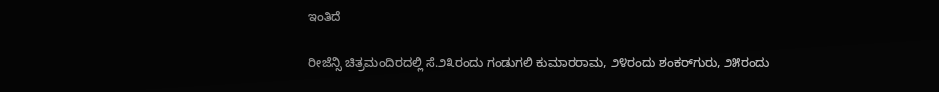ಇಂತಿದೆ

ರೀಜೆನ್ಸಿ ಚಿತ್ರಮಂದಿರದಲ್ಲಿ ಸೆ.೨೩ರಂದು ಗಂಡುಗಲಿ ಕುಮಾರರಾಮ, ೨೪ರಂದು ಶಂಕರ್‌ಗುರು, ೨೫ರಂದು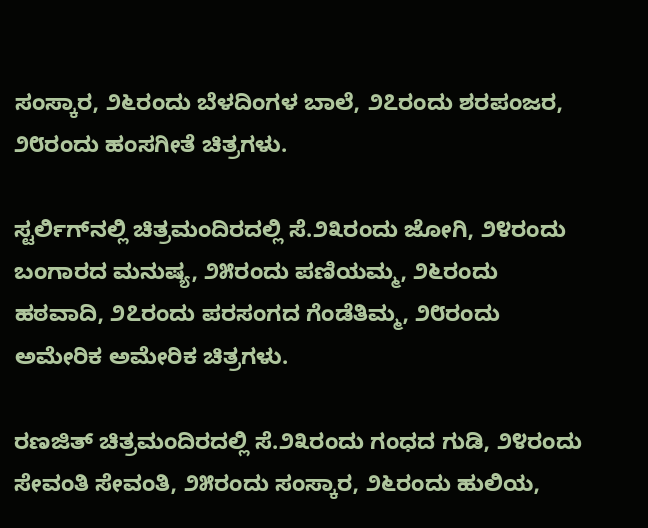ಸಂಸ್ಕಾರ, ೨೬ರಂದು ಬೆಳದಿಂಗಳ ಬಾಲೆ, ೨೭ರಂದು ಶರಪಂಜರ, ೨೮ರಂದು ಹಂಸಗೀತೆ ಚಿತ್ರಗಳು.

ಸ್ಟರ್ಲಿಗ್‌ನಲ್ಲಿ ಚಿತ್ರಮಂದಿರದಲ್ಲಿ ಸೆ.೨೩ರಂದು ಜೋಗಿ, ೨೪ರಂದು ಬಂಗಾರದ ಮನುಷ್ಯ, ೨೫ರಂದು ಪಣಿಯಮ್ಮ, ೨೬ರಂದು ಹಠವಾದಿ, ೨೭ರಂದು ಪರಸಂಗದ ಗೆಂಡೆತಿಮ್ಮ, ೨೮ರಂದು ಅಮೇರಿಕ ಅಮೇರಿಕ ಚಿತ್ರಗಳು.

ರಣಜಿತ್ ಚಿತ್ರಮಂದಿರದಲ್ಲಿ ಸೆ.೨೩ರಂದು ಗಂಧದ ಗುಡಿ, ೨೪ರಂದು ಸೇವಂತಿ ಸೇವಂತಿ, ೨೫ರಂದು ಸಂಸ್ಕಾರ, ೨೬ರಂದು ಹುಲಿಯ,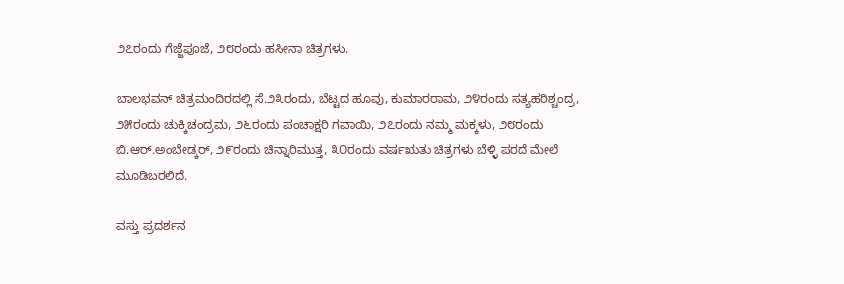೨೭ರಂದು ಗೆಜ್ಜೆಪೂಜೆ, ೨೮ರಂದು ಹಸೀನಾ ಚಿತ್ರಗಳು.

ಬಾಲಭವನ್ ಚಿತ್ರಮಂದಿರದಲ್ಲಿ ಸೆ.೨೩ರಂದು, ಬೆಟ್ಟದ ಹೂವು, ಕುಮಾರರಾಮ, ೨೪ರಂದು ಸತ್ಯಹರಿಶ್ಚಂದ್ರ, ೨೫ರಂದು ಚುಕ್ಕಿಚಂದ್ರಮ, ೨೬ರಂದು ಪಂಚಾಕ್ಷರಿ ಗವಾಯಿ, ೨೭ರಂದು ನಮ್ಮ ಮಕ್ಕಳು, ೨೮ರಂದು ಬಿ.ಆರ್.ಅಂಬೇಡ್ಕರ್, ೨೯ರಂದು ಚಿನ್ನಾರಿಮುತ್ತ, ೩೦ರಂದು ವರ್ಷಋತು ಚಿತ್ರಗಳು ಬೆಳ್ಳಿ ಪರದೆ ಮೇಲೆ ಮೂಡಿಬರಲಿದೆ.

ವಸ್ತು ಪ್ರದರ್ಶನ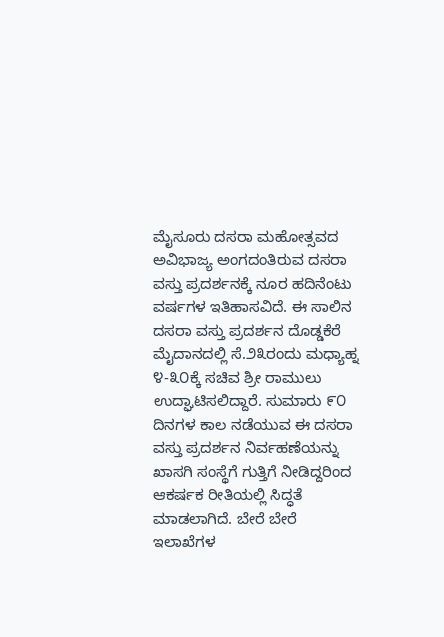ಮೈಸೂರು ದಸರಾ ಮಹೋತ್ಸವದ ಅವಿಭಾಜ್ಯ ಅಂಗದಂತಿರುವ ದಸರಾ ವಸ್ತು ಪ್ರದರ್ಶನಕ್ಕೆ ನೂರ ಹದಿನೆಂಟು ವರ್ಷಗಳ ಇತಿಹಾಸವಿದೆ. ಈ ಸಾಲಿನ ದಸರಾ ವಸ್ತು ಪ್ರದರ್ಶನ ದೊಡ್ಡಕೆರೆ ಮೈದಾನದಲ್ಲಿ ಸೆ.೨೩ರಂದು ಮಧ್ಯಾಹ್ನ ೪-೩೦ಕ್ಕೆ ಸಚಿವ ಶ್ರೀ ರಾಮುಲು ಉದ್ಘಾಟಿಸಲಿದ್ದಾರೆ. ಸುಮಾರು ೯೦ ದಿನಗಳ ಕಾಲ ನಡೆಯುವ ಈ ದಸರಾ ವಸ್ತು ಪ್ರದರ್ಶನ ನಿರ್ವಹಣೆಯನ್ನು ಖಾಸಗಿ ಸಂಸ್ಥೆಗೆ ಗುತ್ತಿಗೆ ನೀಡಿದ್ದರಿಂದ ಆಕರ್ಷಕ ರೀತಿಯಲ್ಲಿ ಸಿದ್ಧತೆ ಮಾಡಲಾಗಿದೆ. ಬೇರೆ ಬೇರೆ ಇಲಾಖೆಗಳ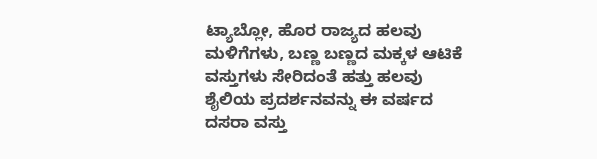ಟ್ಯಾಬ್ಲೋ, ಹೊರ ರಾಜ್ಯದ ಹಲವು ಮಳಿಗೆಗಳು, ಬಣ್ಣ ಬಣ್ಣದ ಮಕ್ಕಳ ಆಟಿಕೆ ವಸ್ತುಗಳು ಸೇರಿದಂತೆ ಹತ್ತು ಹಲವು ಶೈಲಿಯ ಪ್ರದರ್ಶನವನ್ನು ಈ ವರ್ಷದ ದಸರಾ ವಸ್ತು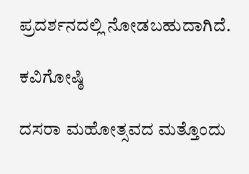ಪ್ರದರ್ಶನದಲ್ಲಿ ನೋಡಬಹುದಾಗಿದೆ.

ಕವಿಗೋಷ್ಠಿ

ದಸರಾ ಮಹೋತ್ಸವದ ಮತ್ತೊಂದು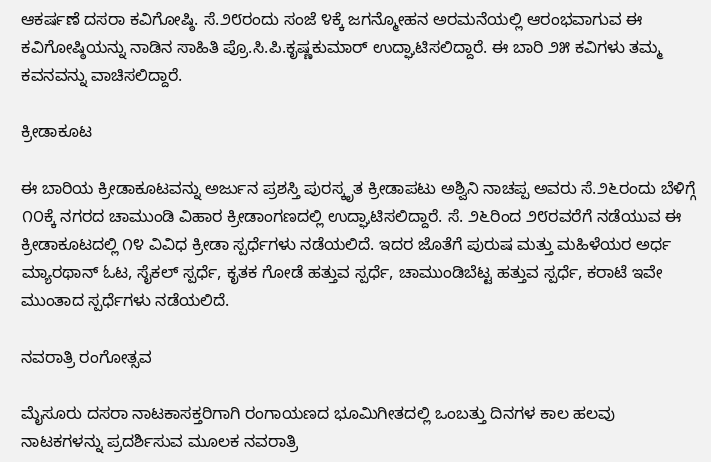ಆಕರ್ಷಣೆ ದಸರಾ ಕವಿಗೋಷ್ಠಿ. ಸೆ.೨೮ರಂದು ಸಂಜೆ ೪ಕ್ಕೆ ಜಗನ್ಮೋಹನ ಅರಮನೆಯಲ್ಲಿ ಆರಂಭವಾಗುವ ಈ ಕವಿಗೋಷ್ಠಿಯನ್ನು ನಾಡಿನ ಸಾಹಿತಿ ಪ್ರೊ.ಸಿ.ಪಿ.ಕೃಷ್ಣಕುಮಾರ್ ಉದ್ಘಾಟಿಸಲಿದ್ದಾರೆ. ಈ ಬಾರಿ ೨೫ ಕವಿಗಳು ತಮ್ಮ ಕವನವನ್ನು ವಾಚಿಸಲಿದ್ದಾರೆ.

ಕ್ರೀಡಾಕೂಟ

ಈ ಬಾರಿಯ ಕ್ರೀಡಾಕೂಟವನ್ನು ಅರ್ಜುನ ಪ್ರಶಸ್ತಿ ಪುರಸ್ಕೃತ ಕ್ರೀಡಾಪಟು ಅಶ್ವಿನಿ ನಾಚಪ್ಪ ಅವರು ಸೆ.೨೬ರಂದು ಬೆಳಿಗ್ಗೆ ೧೦ಕ್ಕೆ ನಗರದ ಚಾಮುಂಡಿ ವಿಹಾರ ಕ್ರೀಡಾಂಗಣದಲ್ಲಿ ಉದ್ಘಾಟಿಸಲಿದ್ದಾರೆ. ಸೆ. ೨೬ರಿಂದ ೨೮ರವರೆಗೆ ನಡೆಯುವ ಈ ಕ್ರೀಡಾಕೂಟದಲ್ಲಿ ೧೪ ವಿವಿಧ ಕ್ರೀಡಾ ಸ್ಪರ್ಧೆಗಳು ನಡೆಯಲಿದೆ. ಇದರ ಜೊತೆಗೆ ಪುರುಷ ಮತ್ತು ಮಹಿಳೆಯರ ಅರ್ಧ ಮ್ಯಾರಥಾನ್ ಓಟ, ಸೈಕಲ್ ಸ್ಪರ್ಧೆ, ಕೃತಕ ಗೋಡೆ ಹತ್ತುವ ಸ್ಪರ್ಧೆ, ಚಾಮುಂಡಿಬೆಟ್ಟ ಹತ್ತುವ ಸ್ಪರ್ಧೆ, ಕರಾಟೆ ಇವೇ ಮುಂತಾದ ಸ್ಪರ್ಧೆಗಳು ನಡೆಯಲಿದೆ.

ನವರಾತ್ರಿ ರಂಗೋತ್ಸವ

ಮೈಸೂರು ದಸರಾ ನಾಟಕಾಸಕ್ತರಿಗಾಗಿ ರಂಗಾಯಣದ ಭೂಮಿಗೀತದಲ್ಲಿ ಒಂಬತ್ತು ದಿನಗಳ ಕಾಲ ಹಲವು ನಾಟಕಗಳನ್ನು ಪ್ರದರ್ಶಿಸುವ ಮೂಲಕ ನವರಾತ್ರಿ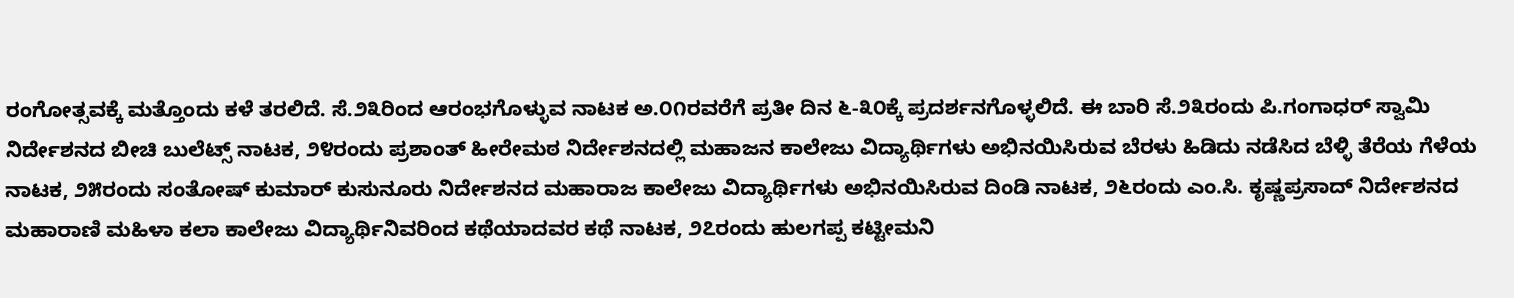ರಂಗೋತ್ಸವಕ್ಕೆ ಮತ್ತೊಂದು ಕಳೆ ತರಲಿದೆ. ಸೆ.೨೩ರಿಂದ ಆರಂಭಗೊಳ್ಳುವ ನಾಟಕ ಅ.೦೧ರವರೆಗೆ ಪ್ರತೀ ದಿನ ೬-೩೦ಕ್ಕೆ ಪ್ರದರ್ಶನಗೊಳ್ಳಲಿದೆ. ಈ ಬಾರಿ ಸೆ.೨೩ರಂದು ಪಿ.ಗಂಗಾಧರ್ ಸ್ವಾಮಿ ನಿರ್ದೇಶನದ ಬೀಚಿ ಬುಲೆಟ್ಸ್ ನಾಟಕ, ೨೪ರಂದು ಪ್ರಶಾಂತ್ ಹೀರೇಮಠ ನಿರ್ದೇಶನದಲ್ಲಿ ಮಹಾಜನ ಕಾಲೇಜು ವಿದ್ಯಾರ್ಥಿಗಳು ಅಭಿನಯಿಸಿರುವ ಬೆರಳು ಹಿಡಿದು ನಡೆಸಿದ ಬೆಳ್ಳಿ ತೆರೆಯ ಗೆಳೆಯ ನಾಟಕ, ೨೫ರಂದು ಸಂತೋಷ್ ಕುಮಾರ್ ಕುಸುನೂರು ನಿರ್ದೇಶನದ ಮಹಾರಾಜ ಕಾಲೇಜು ವಿದ್ಯಾರ್ಥಿಗಳು ಅಭಿನಯಿಸಿರುವ ದಿಂಡಿ ನಾಟಕ, ೨೬ರಂದು ಎಂ.ಸಿ. ಕೃಷ್ಣಪ್ರಸಾದ್ ನಿರ್ದೇಶನದ ಮಹಾರಾಣಿ ಮಹಿಳಾ ಕಲಾ ಕಾಲೇಜು ವಿದ್ಯಾರ್ಥಿನಿವರಿಂದ ಕಥೆಯಾದವರ ಕಥೆ ನಾಟಕ, ೨೭ರಂದು ಹುಲಗಪ್ಪ ಕಟ್ಟೀಮನಿ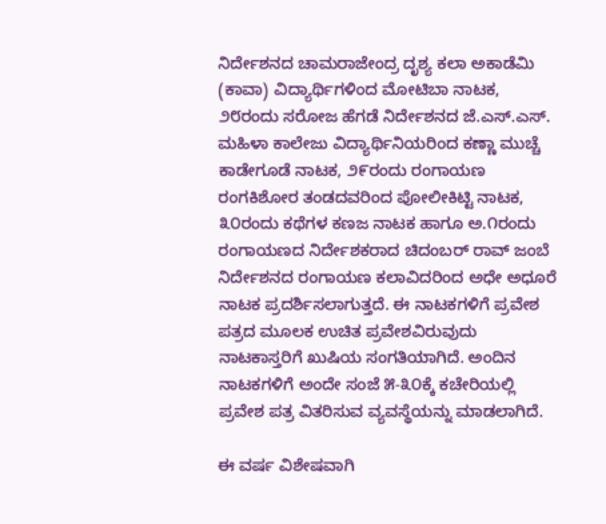ನಿರ್ದೇಶನದ ಚಾಮರಾಜೇಂದ್ರ ದೃಶ್ಯ ಕಲಾ ಅಕಾಡೆಮಿ (ಕಾವಾ) ವಿದ್ಯಾರ್ಥಿಗಳಿಂದ ಮೋಟಿಬಾ ನಾಟಕ, ೨೮ರಂದು ಸರೋಜ ಹೆಗಡೆ ನಿರ್ದೇಶನದ ಜೆ.ಎಸ್.ಎಸ್. ಮಹಿಳಾ ಕಾಲೇಜು ವಿದ್ಯಾರ್ಥಿನಿಯರಿಂದ ಕಣ್ಣಾ ಮುಚ್ಚೆ ಕಾಡೇಗೂಡೆ ನಾಟಕ, ೨೯ರಂದು ರಂಗಾಯಣ ರಂಗಕಿಶೋರ ತಂಡದವರಿಂದ ಪೋಲೀಕಿಟ್ಟಿ ನಾಟಕ, ೩೦ರಂದು ಕಥೆಗಳ ಕಣಜ ನಾಟಕ ಹಾಗೂ ಅ.೧ರಂದು ರಂಗಾಯಣದ ನಿರ್ದೇಶಕರಾದ ಚಿದಂಬರ್ ರಾವ್ ಜಂಬೆ ನಿರ್ದೇಶನದ ರಂಗಾಯಣ ಕಲಾವಿದರಿಂದ ಅಧೇ ಅಧೂರೆ ನಾಟಕ ಪ್ರದರ್ಶಿಸಲಾಗುತ್ತದೆ. ಈ ನಾಟಕಗಳಿಗೆ ಪ್ರವೇಶ ಪತ್ರದ ಮೂಲಕ ಉಚಿತ ಪ್ರವೇಶವಿರುವುದು ನಾಟಕಾಸ್ತರಿಗೆ ಖುಷಿಯ ಸಂಗತಿಯಾಗಿದೆ. ಅಂದಿನ ನಾಟಕಗಳಿಗೆ ಅಂದೇ ಸಂಜೆ ೫-೩೦ಕ್ಕೆ ಕಚೇರಿಯಲ್ಲಿ ಪ್ರವೇಶ ಪತ್ರ ವಿತರಿಸುವ ವ್ಯವಸ್ಥೆಯನ್ನು ಮಾಡಲಾಗಿದೆ.

ಈ ವರ್ಷ ವಿಶೇಷವಾಗಿ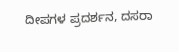ದೀಪಗಳ ಪ್ರದರ್ಶನ, ದಸರಾ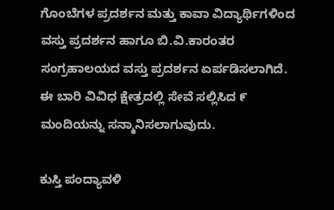ಗೊಂಬೆಗಳ ಪ್ರದರ್ಶನ ಮತ್ತು ಕಾವಾ ವಿದ್ಯಾರ್ಥಿಗಳಿಂದ ವಸ್ತು ಪ್ರದರ್ಶನ ಹಾಗೂ ಬಿ.ವಿ.ಕಾರಂತರ ಸಂಗ್ರಹಾಲಯದ ವಸ್ತು ಪ್ರದರ್ಶನ ಏರ್ಪಡಿಸಲಾಗಿದೆ. ಈ ಬಾರಿ ವಿವಿಧ ಕ್ಷೇತ್ರದಲ್ಲಿ ಸೇವೆ ಸಲ್ಲಿಸಿದ ೯ ಮಂದಿಯನ್ನು ಸನ್ಮಾನಿಸಲಾಗುವುದು.

ಕುಸ್ತಿ ಪಂದ್ಯಾವಳಿ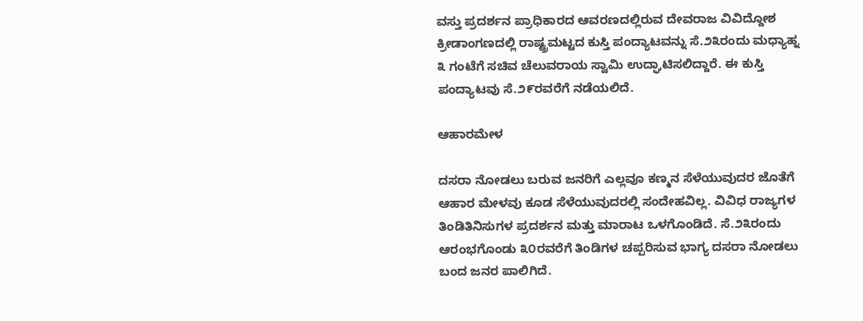ವಸ್ತು ಪ್ರದರ್ಶನ ಪ್ರಾಧಿಕಾರದ ಆವರಣದಲ್ಲಿರುವ ದೇವರಾಜ ವಿವಿದ್ದೋಶ ಕ್ರೀಡಾಂಗಣದಲ್ಲಿ ರಾಷ್ಟ್ರಮಟ್ಟದ ಕುಸ್ತಿ ಪಂದ್ಯಾಟವನ್ನು ಸೆ.೨೩ರಂದು ಮಧ್ಯಾಹ್ನ ೩ ಗಂಟೆಗೆ ಸಚಿವ ಚೆಲುವರಾಯ ಸ್ವಾಮಿ ಉದ್ಘಾಟಿಸಲಿದ್ದಾರೆ. ಈ ಕುಸ್ತಿ ಪಂದ್ಯಾಟವು ಸೆ.೨೯ರವರೆಗೆ ನಡೆಯಲಿದೆ.

ಆಹಾರಮೇಳ

ದಸರಾ ನೋಡಲು ಬರುವ ಜನರಿಗೆ ಎಲ್ಲವೂ ಕಣ್ಮನ ಸೆಳೆಯುವುದರ ಜೊತೆಗೆ ಆಹಾರ ಮೇಳವು ಕೂಡ ಸೆಳೆಯುವುದರಲ್ಲಿ ಸಂದೇಹವಿಲ್ಲ. ವಿವಿಧ ರಾಜ್ಯಗಳ ತಿಂಡಿತಿನಿಸುಗಳ ಪ್ರದರ್ಶನ ಮತ್ತು ಮಾರಾಟ ಒಳಗೊಂಡಿದೆ. ಸೆ.೨೩ರಂದು ಆರಂಭಗೊಂಡು ೩೦ರವರೆಗೆ ತಿಂಡಿಗಳ ಚಪ್ಪರಿಸುವ ಭಾಗ್ಯ ದಸರಾ ನೋಡಲು ಬಂದ ಜನರ ಪಾಲಿಗಿದೆ.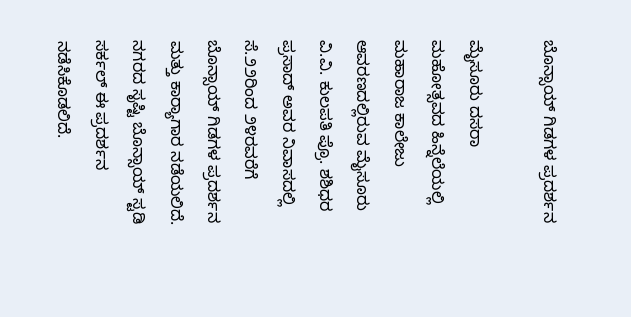ಬೊನ್ಸಾಯ್ ಗಿಡಗಳ ಪ್ರದರ್ಶನ

ಮೈಸೂರು ದಸರಾ ಮಹೋತ್ಸವದ ಹಿನ್ನೆಲೆಯಲ್ಲಿ ಮಹಾರಾಜ ಕಾಲೇಜು ಆವರಣದಲ್ಲಿರುವ ಮೈಸೂರು ವಿ.ವಿ. ಕುಲಪತಿ ಪ್ರೊ. ಶಶಿಧರ ಪ್ರಸಾದ್ ಅವರ ನಿವಾಸದಲ್ಲಿ ಸೆ.೨೨ರಿಂದ ೨೪ರವರೆಗೆ ಬೊನ್ಸಾಯ್ ಗಿಡಗಳ ಪ್ರದರ್ಶನ ಮತ್ತು ಕಾರ್‍ಯಾಗಾರ ನಡೆಯಲಿದೆ. ನಗರದ ಸೃಷ್ಟಿ ಬೊನ್ಸಾಯ್ ಸ್ಟಡಿ ಸರ್ಕಲ್ ಈ ಪ್ರದರ್ಶನ ನಡೆಸಿಕೊಡಲಿದೆ.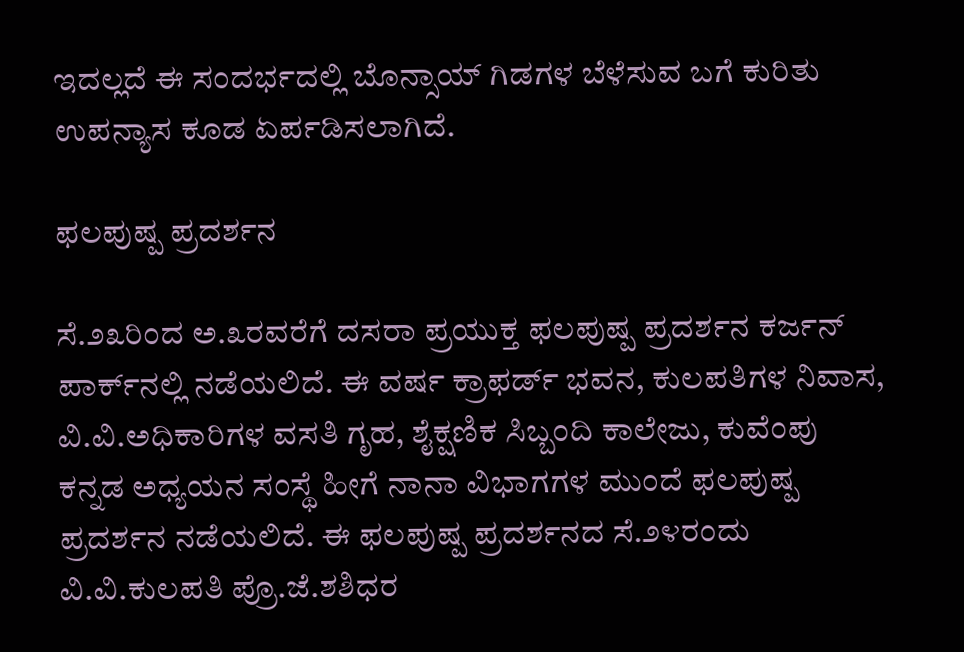ಇದಲ್ಲದೆ ಈ ಸಂದರ್ಭದಲ್ಲಿ ಬೊನ್ಸಾಯ್ ಗಿಡಗಳ ಬೆಳೆಸುವ ಬಗೆ ಕುರಿತು ಉಪನ್ಯಾಸ ಕೂಡ ಏರ್ಪಡಿಸಲಾಗಿದೆ.

ಫಲಪುಷ್ಪ ಪ್ರದರ್ಶನ

ಸೆ.೨೩ರಿಂದ ಅ.೩ರವರೆಗೆ ದಸರಾ ಪ್ರಯುಕ್ತ ಫಲಪುಷ್ಪ ಪ್ರದರ್ಶನ ಕರ್ಜನ್ ಪಾರ್ಕ್‌ನಲ್ಲಿ ನಡೆಯಲಿದೆ. ಈ ವರ್ಷ ಕ್ರಾಫರ್ಡ್ ಭವನ, ಕುಲಪತಿಗಳ ನಿವಾಸ, ವಿ.ವಿ.ಅಧಿಕಾರಿಗಳ ವಸತಿ ಗೃಹ, ಶೈಕ್ಷಣಿಕ ಸಿಬ್ಬಂದಿ ಕಾಲೇಜು, ಕುವೆಂಪು ಕನ್ನಡ ಅಧ್ಯಯನ ಸಂಸ್ಥೆ ಹೀಗೆ ನಾನಾ ವಿಭಾಗಗಳ ಮುಂದೆ ಫಲಪುಷ್ಪ ಪ್ರದರ್ಶನ ನಡೆಯಲಿದೆ. ಈ ಫಲಪುಷ್ಪ ಪ್ರದರ್ಶನದ ಸೆ.೨೪ರಂದು ವಿ.ವಿ.ಕುಲಪತಿ ಪ್ರೊ.ಜೆ.ಶಶಿಧರ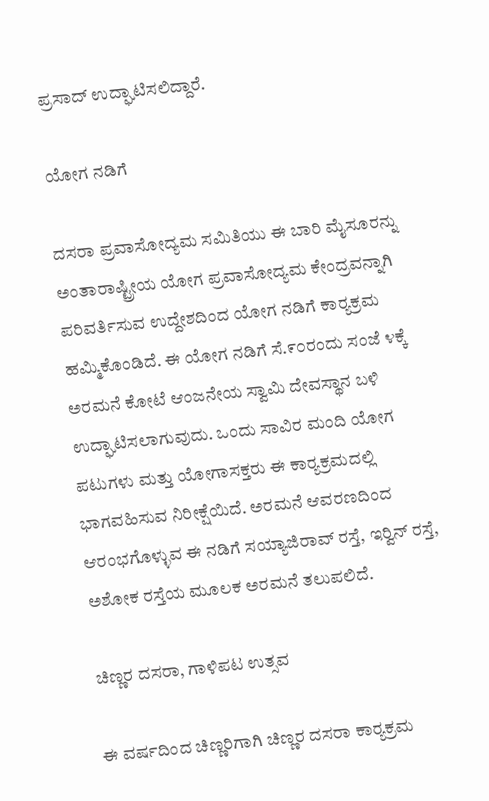ಪ್ರಸಾದ್ ಉದ್ಘಾಟಿಸಲಿದ್ದಾರೆ.

ಯೋಗ ನಡಿಗೆ

ದಸರಾ ಪ್ರವಾಸೋದ್ಯಮ ಸಮಿತಿಯು ಈ ಬಾರಿ ಮೈಸೂರನ್ನು ಅಂತಾರಾಷ್ಟ್ರೀಯ ಯೋಗ ಪ್ರವಾಸೋದ್ಯಮ ಕೇಂದ್ರವನ್ನಾಗಿ ಪರಿವರ್ತಿಸುವ ಉದ್ದೇಶದಿಂದ ಯೋಗ ನಡಿಗೆ ಕಾರ್‍ಯಕ್ರಮ ಹಮ್ಮಿಕೊಂಡಿದೆ. ಈ ಯೋಗ ನಡಿಗೆ ಸೆ.೯೦ರಂದು ಸಂಜೆ ೪ಕ್ಕೆ ಅರಮನೆ ಕೋಟೆ ಆಂಜನೇಯ ಸ್ವಾಮಿ ದೇವಸ್ಥಾನ ಬಳಿ ಉದ್ಘಾಟಿಸಲಾಗುವುದು. ಒಂದು ಸಾವಿರ ಮಂದಿ ಯೋಗ ಪಟುಗಳು ಮತ್ತು ಯೋಗಾಸಕ್ತರು ಈ ಕಾರ್‍ಯಕ್ರಮದಲ್ಲಿ ಭಾಗವಹಿಸುವ ನಿರೀಕ್ಷೆಯಿದೆ. ಅರಮನೆ ಆವರಣದಿಂದ ಆರಂಭಗೊಳ್ಳುವ ಈ ನಡಿಗೆ ಸಯ್ಯಾಜಿರಾವ್ ರಸ್ತೆ, ಇರ್‍ವಿನ್ ರಸ್ತೆ, ಅಶೋಕ ರಸ್ತೆಯ ಮೂಲಕ ಅರಮನೆ ತಲುಪಲಿದೆ.

ಚಿಣ್ಣರ ದಸರಾ, ಗಾಳಿಪಟ ಉತ್ಸವ

ಈ ವರ್ಷದಿಂದ ಚಿಣ್ಣರಿಗಾಗಿ ಚಿಣ್ಣರ ದಸರಾ ಕಾರ್‍ಯಕ್ರಮ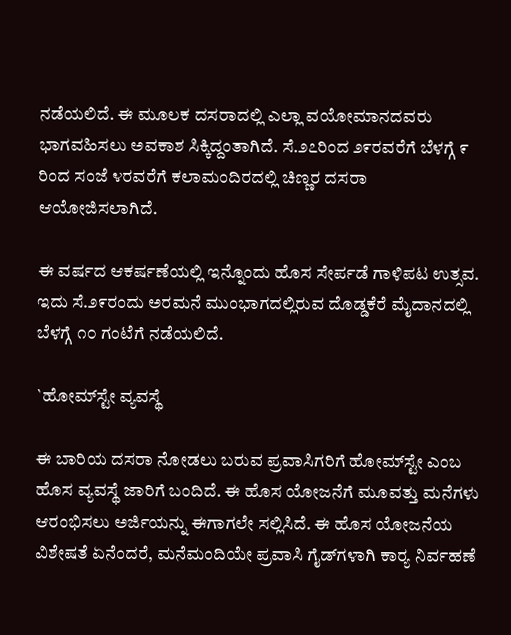ನಡೆಯಲಿದೆ. ಈ ಮೂಲಕ ದಸರಾದಲ್ಲಿ ಎಲ್ಲಾ ವಯೋಮಾನದವರು ಭಾಗವಹಿಸಲು ಅವಕಾಶ ಸಿಕ್ಕಿದ್ದಂತಾಗಿದೆ. ಸೆ.೨೭ರಿಂದ ೨೯ರವರೆಗೆ ಬೆಳಗ್ಗೆ ೯ ರಿಂದ ಸಂಜೆ ೪ರವರೆಗೆ ಕಲಾಮಂದಿರದಲ್ಲಿ ಚಿಣ್ಣರ ದಸರಾ ಆಯೋಜಿಸಲಾಗಿದೆ.

ಈ ವರ್ಷದ ಆಕರ್ಷಣೆಯಲ್ಲಿ ಇನ್ನೊಂದು ಹೊಸ ಸೇರ್ಪಡೆ ಗಾಳಿಪಟ ಉತ್ಸವ. ಇದು ಸೆ.೨೯ರಂದು ಅರಮನೆ ಮುಂಭಾಗದಲ್ಲಿರುವ ದೊಡ್ಡಕೆರೆ ಮೈದಾನದಲ್ಲಿ ಬೆಳಗ್ಗೆ ೧೦ ಗಂಟೆಗೆ ನಡೆಯಲಿದೆ.

`ಹೋಮ್‌ಸ್ಟೇ ವ್ಯವಸ್ಥೆ

ಈ ಬಾರಿಯ ದಸರಾ ನೋಡಲು ಬರುವ ಪ್ರವಾಸಿಗರಿಗೆ ಹೋಮ್‌ಸ್ಟೇ ಎಂಬ ಹೊಸ ವ್ಯವಸ್ಥೆ ಜಾರಿಗೆ ಬಂದಿದೆ. ಈ ಹೊಸ ಯೋಜನೆಗೆ ಮೂವತ್ತು ಮನೆಗಳು ಆರಂಭಿಸಲು ಅರ್ಜಿಯನ್ನು ಈಗಾಗಲೇ ಸಲ್ಲಿಸಿದೆ. ಈ ಹೊಸ ಯೋಜನೆಯ ವಿಶೇಷತೆ ಏನೆಂದರೆ, ಮನೆಮಂದಿಯೇ ಪ್ರವಾಸಿ ಗೈಡ್‌ಗಳಾಗಿ ಕಾರ್‍ಯ ನಿರ್ವಹಣೆ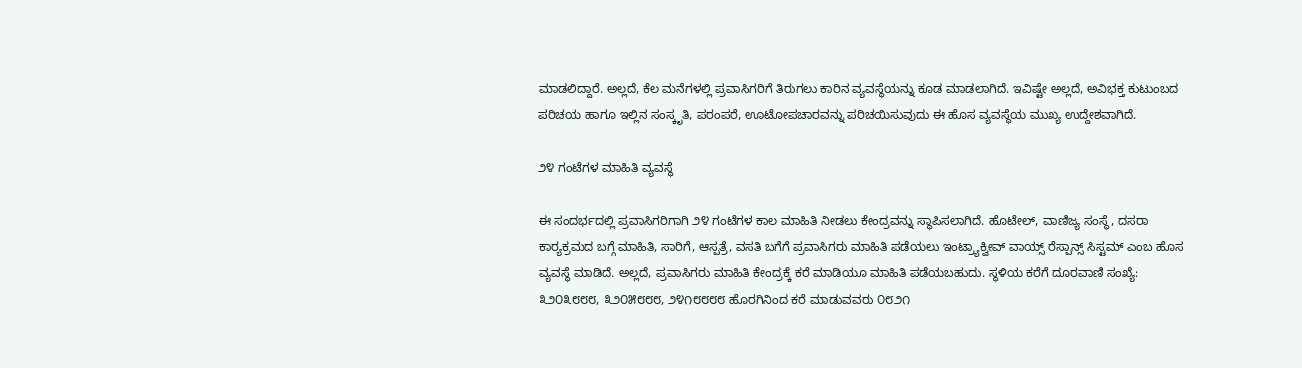ಮಾಡಲಿದ್ದಾರೆ. ಅಲ್ಲದೆ, ಕೆಲ ಮನೆಗಳಲ್ಲಿ ಪ್ರವಾಸಿಗರಿಗೆ ತಿರುಗಲು ಕಾರಿನ ವ್ಯವಸ್ಥೆಯನ್ನು ಕೂಡ ಮಾಡಲಾಗಿದೆ. ಇವಿಷ್ಟೇ ಅಲ್ಲದೆ, ಅವಿಭಕ್ತ ಕುಟುಂಬದ ಪರಿಚಯ ಹಾಗೂ ಇಲ್ಲಿನ ಸಂಸ್ಕೃತಿ, ಪರಂಪರೆ, ಊಟೋಪಚಾರವನ್ನು ಪರಿಚಯಿಸುವುದು ಈ ಹೊಸ ವ್ಯವಸ್ಥೆಯ ಮುಖ್ಯ ಉದ್ದೇಶವಾಗಿದೆ.

೨೪ ಗಂಟೆಗಳ ಮಾಹಿತಿ ವ್ಯವಸ್ಥೆ

ಈ ಸಂದರ್ಭದಲ್ಲಿ ಪ್ರವಾಸಿಗರಿಗಾಗಿ ೨೪ ಗಂಟೆಗಳ ಕಾಲ ಮಾಹಿತಿ ನೀಡಲು ಕೇಂದ್ರವನ್ನು ಸ್ಥಾಪಿಸಲಾಗಿದೆ. ಹೊಟೇಲ್, ವಾಣಿಜ್ಯ ಸಂಸ್ಥೆ, ದಸರಾ ಕಾರ್‍ಯಕ್ರಮದ ಬಗ್ಗೆ ಮಾಹಿತಿ, ಸಾರಿಗೆ, ಆಸ್ಪತ್ರೆ, ವಸತಿ ಬಗೆಗೆ ಪ್ರವಾಸಿಗರು ಮಾಹಿತಿ ಪಡೆಯಲು ಇಂಟ್ರ್ಯಾಕ್ವೀವ್ ವಾಯ್ಸ್ ರೆಸ್ಪಾನ್ಸ್ ಸಿಸ್ಟಮ್ ಎಂಬ ಹೊಸ ವ್ಯವಸ್ಥೆ ಮಾಡಿದೆ. ಅಲ್ಲದೆ, ಪ್ರವಾಸಿಗರು ಮಾಹಿತಿ ಕೇಂದ್ರಕ್ಕೆ ಕರೆ ಮಾಡಿಯೂ ಮಾಹಿತಿ ಪಡೆಯಬಹುದು. ಸ್ಥಳಿಯ ಕರೆಗೆ ದೂರವಾಣಿ ಸಂಖ್ಯೆ: ೩೨೦೩೮೮೮, ೩೨೦೫೮೮೮, ೨೪೧೮೮೮೮ ಹೊರಗಿನಿಂದ ಕರೆ ಮಾಡುವವರು ೦೮೨೧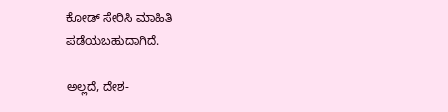ಕೋಡ್ ಸೇರಿಸಿ ಮಾಹಿತಿ ಪಡೆಯಬಹುದಾಗಿದೆ.

ಅಲ್ಲದೆ, ದೇಶ-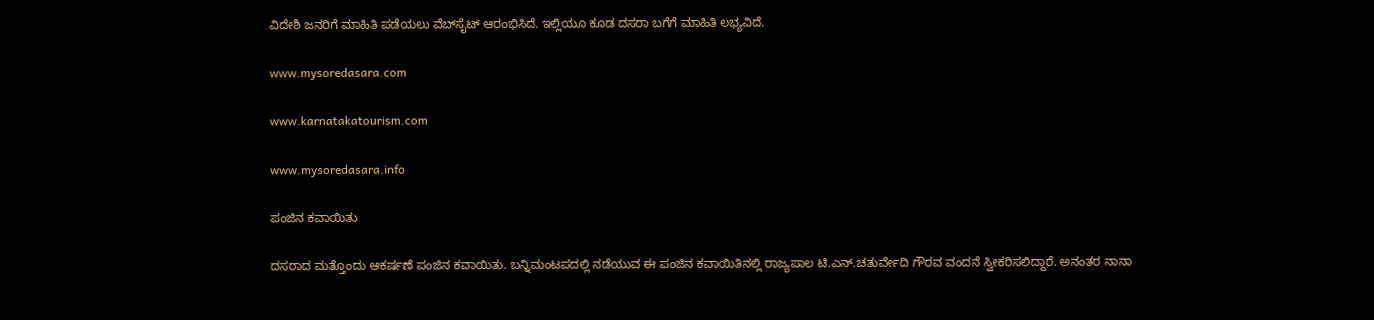ವಿದೇಶಿ ಜನರಿಗೆ ಮಾಹಿತಿ ಪಡೆಯಲು ವೆಬ್‌ಸೈಟ್ ಆರಂಭಿಸಿದೆ. ಇಲ್ಲಿಯೂ ಕೂಡ ದಸರಾ ಬಗೆಗೆ ಮಾಹಿತಿ ಲಭ್ಯವಿದೆ.

www.mysoredasara.com

www.karnatakatourism.com

www.mysoredasara.info

ಪಂಜಿನ ಕವಾಯಿತು

ದಸರಾದ ಮತ್ತೊಂದು ಆಕರ್ಷಣೆ ಪಂಜಿನ ಕವಾಯಿತು. ಬನ್ನಿಮಂಟಪದಲ್ಲಿ ನಡೆಯುವ ಈ ಪಂಜಿನ ಕವಾಯಿತಿನಲ್ಲಿ ರಾಜ್ಯಪಾಲ ಟಿ.ಎನ್.ಚತುರ್ವೇದಿ ಗೌರವ ವಂದನೆ ಸ್ವೀಕರಿಸಲಿದ್ದಾರೆ. ಅನಂತರ ನಾನಾ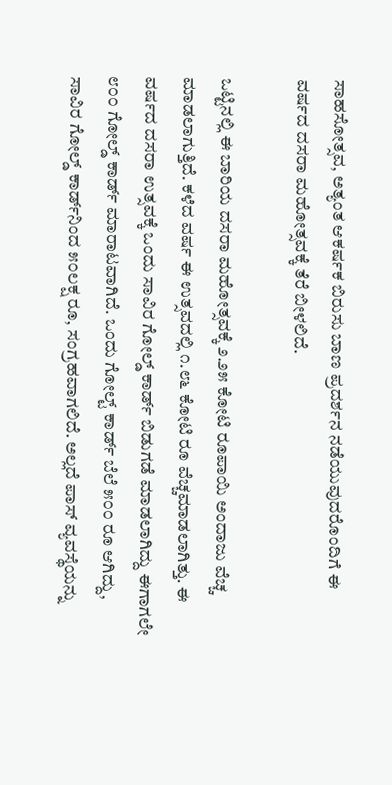ಸಾಹಸೋತ್ಸವ, ಅತ್ಯಂತ ಆಕರ್ಷಕ ಬಿರುಸು ಬಾಣ ಪ್ರದರ್ಶನ ನಡೆಯುವುದರೊಂದಿಗೆ ಈ ವರ್ಷದ ದಸರಾ ಮಹೋತ್ಸವಕ್ಕೆ ತೆರೆ ಬೀಳಲಿದೆ.

ಒಟ್ಟಿನಲ್ಲಿ ಈ ಬಾರಿಯ ದಸರಾ ಮಹೋತ್ಸವಕ್ಕೆ ೨.೨೫ ಕೋಟಿ ರೂಪಾಯಿ ಅಂದಾಜು ವೆಚ್ಚ ಮಾಡಲಾಗುತ್ತಿದೆ. ಕಳೆದ ವರ್ಷ ಈ ಉತ್ಸವದಲ್ಲಿ ೧.೮೬ ಕೋಟಿ ರೂ ವೆಚ್ಚಮಾಡಲಾಗಿತ್ತು. ಈ ವರ್ಷದ ದಸರಾ ಉತ್ಸವಕ್ಕೆ ಒಂದು ಸಾವಿರ ಗೋಲ್ಡ್ ಕಾರ್ಡ್ ಬಿಡುಗಡೆ ಮಾಡಲಾಗಿದ್ದು ಈಗಾಗಲೇ ೮೦೦ ಗೋಲ್ಡ್ ಕಾರ್ಡ್ ಮಾರಾಟವಾಗಿದೆ. ಒಂದು ಗೋಲ್ಟ್ ಕಾರ್ಡ್ ಬೆಲೆ ೫೦೦ ರೂ ಆಗಿದ್ದು, ಸಾವಿರ ಗೋಲ್ಡ್ ಕಾರ್ಡ್‌ನಿಂದ ೫೦ಲಕ್ಷ ರೂ, ಸಂಗ್ರಹವಾಗಲಿದೆ. ಅಲ್ಲದೆ ಪಾಸ್ ವ್ಯವಸ್ಥೆಯನ್ನು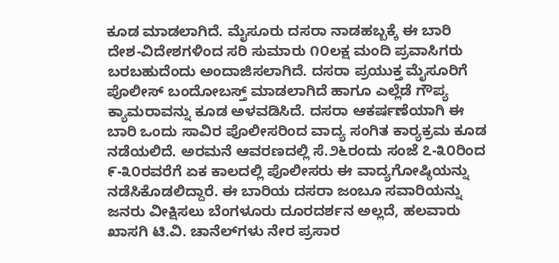ಕೂಡ ಮಾಡಲಾಗಿದೆ. ಮೈಸೂರು ದಸರಾ ನಾಡಹಬ್ಬಕ್ಕೆ ಈ ಬಾರಿ ದೇಶ-ವಿದೇಶಗಳಿಂದ ಸರಿ ಸುಮಾರು ೧೦ಲಕ್ಷ ಮಂದಿ ಪ್ರವಾಸಿಗರು ಬರಬಹುದೆಂದು ಅಂದಾಜಿಸಲಾಗಿದೆ. ದಸರಾ ಪ್ರಯುಕ್ತ ಮೈಸೂರಿಗೆ ಪೊಲೀಸ್ ಬಂದೋಬಸ್ತ್ ಮಾಡಲಾಗಿದೆ ಹಾಗೂ ಎಲ್ಲೆಡೆ ಗೌಪ್ಯ ಕ್ಯಾಮರಾವನ್ನು ಕೂಡ ಅಳವಡಿಸಿದೆ. ದಸರಾ ಆಕರ್ಷಣೆಯಾಗಿ ಈ ಬಾರಿ ಒಂದು ಸಾವಿರ ಪೊಲೀಸರಿಂದ ವಾದ್ಯ ಸಂಗಿತ ಕಾರ್‍ಯಕ್ರಮ ಕೂಡ ನಡೆಯಲಿದೆ. ಅರಮನೆ ಆವರಣದಲ್ಲಿ ಸೆ.೨೬ರಂದು ಸಂಜೆ ೭-೩೦ರಿಂದ ೯-೩೦ರವರೆಗೆ ಏಕ ಕಾಲದಲ್ಲಿ ಪೊಲೀಸರು ಈ ವಾದ್ಯಗೋಷ್ಠಿಯನ್ನು ನಡೆಸಿಕೊಡಲಿದ್ದಾರೆ. ಈ ಬಾರಿಯ ದಸರಾ ಜಂಬೂ ಸವಾರಿಯನ್ನು ಜನರು ವೀಕ್ಷಿಸಲು ಬೆಂಗಳೂರು ದೂರದರ್ಶನ ಅಲ್ಲದೆ, ಹಲವಾರು ಖಾಸಗಿ ಟಿ.ವಿ. ಚಾನೆಲ್‌ಗಳು ನೇರ ಪ್ರಸಾರ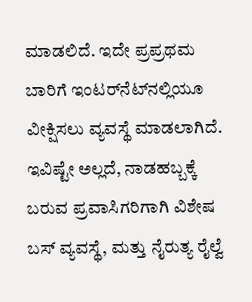ಮಾಡಲಿದೆ. ಇದೇ ಪ್ರಪ್ರಥಮ ಬಾರಿಗೆ ಇಂಟರ್‌ನೆಟ್‌ನಲ್ಲಿಯೂ ವೀಕ್ಷಿಸಲು ವ್ಯವಸ್ಥೆ ಮಾಡಲಾಗಿದೆ. ಇವಿಷ್ಟೇ ಅಲ್ಲದೆ, ನಾಡಹಬ್ಬಕ್ಕೆ ಬರುವ ಪ್ರವಾಸಿಗರಿಗಾಗಿ ವಿಶೇಷ ಬಸ್ ವ್ಯವಸ್ಥೆ, ಮತ್ತು ನೈರುತ್ಯ ರೈಲ್ವೆ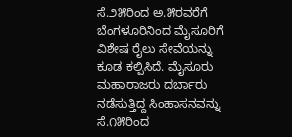ಸೆ.೨೫ರಿಂದ ಅ.೫ರವರೆಗೆ ಬೆಂಗಳೂರಿನಿಂದ ಮೈಸೂರಿಗೆ ವಿಶೇಷ ರೈಲು ಸೇವೆಯನ್ನು ಕೂಡ ಕಲ್ಪಿಸಿದೆ. ಮೈಸೂರು ಮಹಾರಾಜರು ದರ್ಬಾರು ನಡೆಸುತ್ತಿದ್ದ ಸಿಂಹಾಸನವನ್ನು ಸೆ.೧೫ರಿಂದ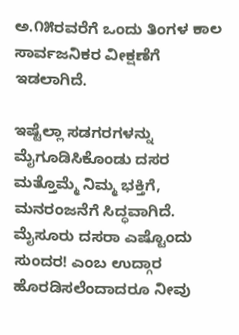ಅ.೧೫ರವರೆಗೆ ಒಂದು ತಿಂಗಳ ಕಾಲ ಸಾರ್ವಜನಿಕರ ವೀಕ್ಷಣೆಗೆ ಇಡಲಾಗಿದೆ.

ಇಷ್ಟೆಲ್ಲಾ ಸಡಗರಗಳನ್ನು ಮೈಗೂಡಿಸಿಕೊಂಡು ದಸರ ಮತ್ತೊಮ್ಮೆ ನಿಮ್ಮ ಭಕ್ತಿಗೆ, ಮನರಂಜನೆಗೆ ಸಿದ್ಧವಾಗಿದೆ. ಮೈಸೂರು ದಸರಾ ಎಷ್ಟೊಂದು ಸುಂದರ! ಎಂಬ ಉದ್ಗಾರ ಹೊರಡಿಸಲೆಂದಾದರೂ ನೀವು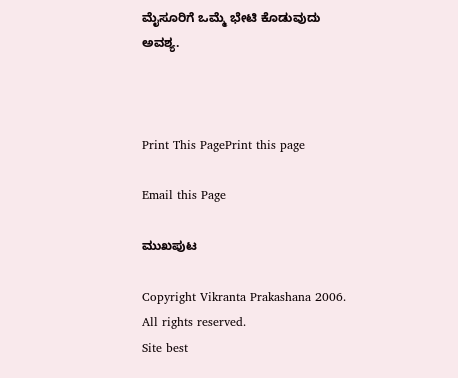ಮೈಸೂರಿಗೆ ಒಮ್ಮೆ ಭೇಟಿ ಕೊಡುವುದು ಅವಶ್ಯ.



Print This PagePrint this page

Email this Page

ಮುಖಪುಟ

Copyright Vikranta Prakashana 2006. All rights reserved.
Site best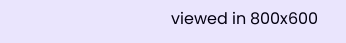viewed in 800x600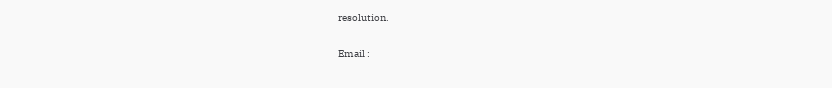resolution.

Email :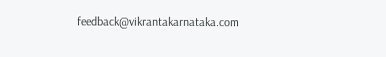feedback@vikrantakarnataka.com